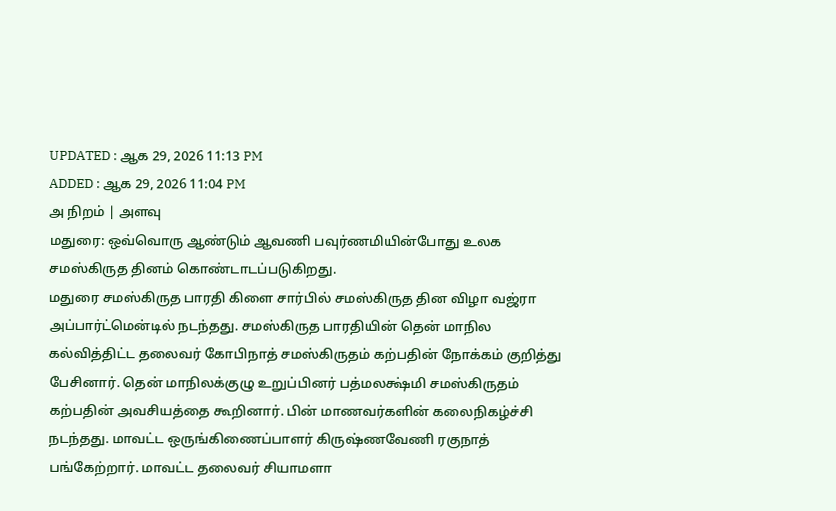UPDATED : ஆக 29, 2026 11:13 PM
ADDED : ஆக 29, 2026 11:04 PM
அ நிறம் | அளவு
மதுரை: ஒவ்வொரு ஆண்டும் ஆவணி பவுர்ணமியின்போது உலக சமஸ்கிருத தினம் கொண்டாடப்படுகிறது.
மதுரை சமஸ்கிருத பாரதி கிளை சார்பில் சமஸ்கிருத தின விழா வஜ்ரா அப்பார்ட்மென்டில் நடந்தது. சமஸ்கிருத பாரதியின் தென் மாநில கல்வித்திட்ட தலைவர் கோபிநாத் சமஸ்கிருதம் கற்பதின் நோக்கம் குறித்து பேசினார். தென் மாநிலக்குழு உறுப்பினர் பத்மலக்ஷ்மி சமஸ்கிருதம் கற்பதின் அவசியத்தை கூறினார். பின் மாணவர்களின் கலைநிகழ்ச்சி நடந்தது. மாவட்ட ஒருங்கிணைப்பாளர் கிருஷ்ணவேணி ரகுநாத் பங்கேற்றார். மாவட்ட தலைவர் சியாமளா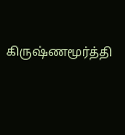கிருஷ்ணமூர்த்தி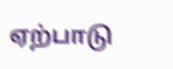ஏற்பாடு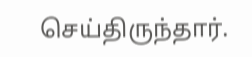செய்திருந்தார்.